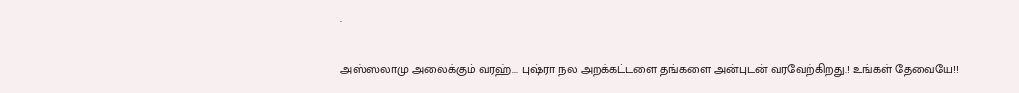.

அஸ்ஸலாமு அலைக்கும் வரஹ்... புஷ்ரா நல அறக்கட்டளை தங்களை அன்புடன் வரவேற்கிறது.! உங்கள் தேவையே!!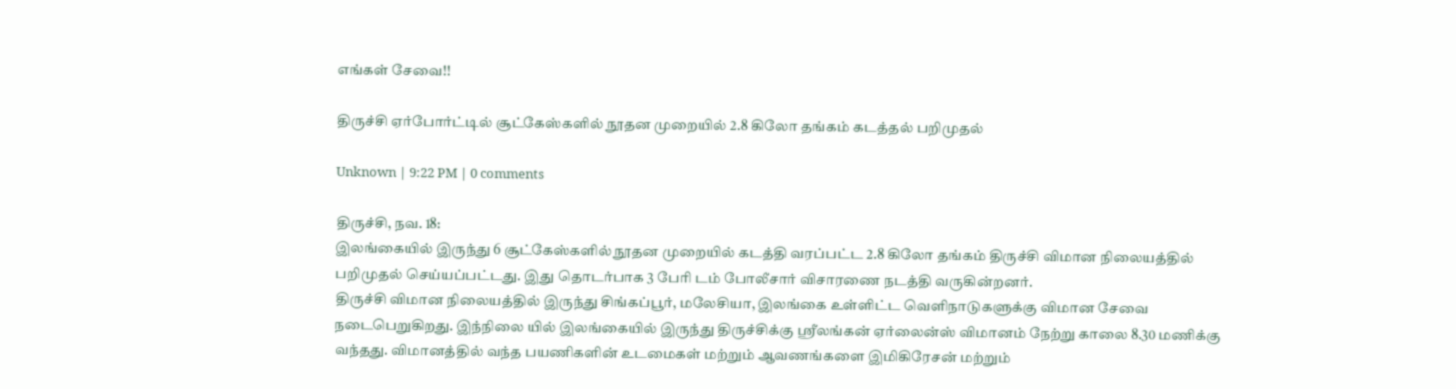எங்கள் சேவை!!

திருச்சி ஏர்போர்ட்டில் சூட்கேஸ்களில் நூதன முறையில் 2.8 கிலோ தங்கம் கடத்தல் பறிமுதல்

Unknown | 9:22 PM | 0 comments

திருச்சி, நவ. 18:
இலங்கையில் இருந்து 6 சூட்கேஸ்களில் நூதன முறையில் கடத்தி வரப்பட்ட 2.8 கிலோ தங்கம் திருச்சி விமான நிலையத்தில் பறிமுதல் செய்யப்பட்டது. இது தொடர்பாக 3 பேரி டம் போலீசார் விசாரணை நடத்தி வருகின்றனர்.
திருச்சி விமான நிலையத்தில் இருந்து சிங்கப்பூர், மலேசியா, இலங்கை உள்ளிட்ட வெளிநாடுகளுக்கு விமான சேவை நடைபெறுகிறது. இந்நிலை யில் இலங்கையில் இருந்து திருச்சிக்கு ஸ்ரீலங்கன் ஏர்லைன்ஸ் விமானம் நேற்று காலை 8.30 மணிக்கு வந்தது. விமானத்தில் வந்த பயணிகளின் உடமைகள் மற்றும் ஆவணங்களை இமிகிரேசன் மற்றும்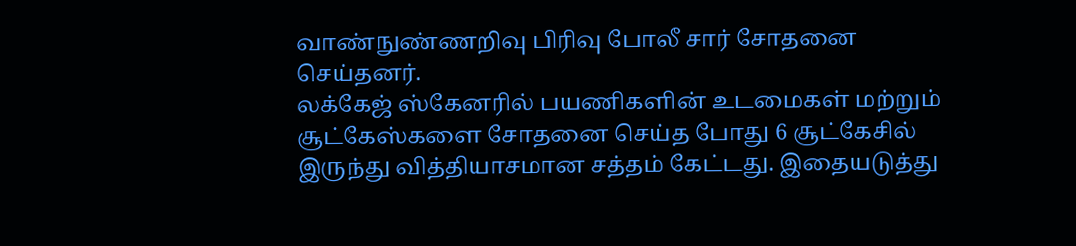வாண்நுண்ணறிவு பிரிவு போலீ சார் சோதனை செய்தனர்.
லக்கேஜ் ஸ்கேனரில் பயணிகளின் உடமைகள் மற்றும் சூட்கேஸ்களை சோதனை செய்த போது 6 சூட்கேசில் இருந்து வித்தியாசமான சத்தம் கேட்டது. இதையடுத்து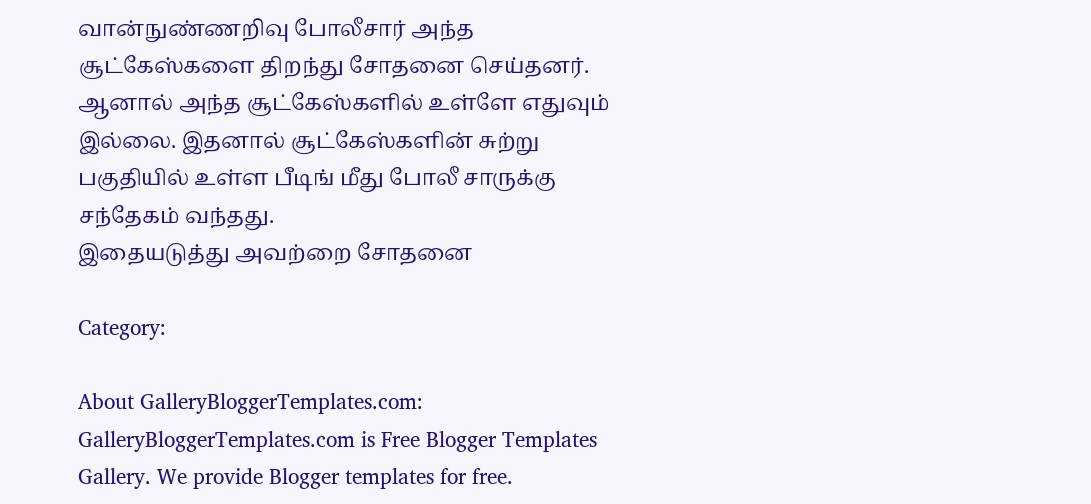வான்நுண்ணறிவு போலீசார் அந்த சூட்கேஸ்களை திறந்து சோதனை செய்தனர். ஆனால் அந்த சூட்கேஸ்களில் உள்ளே எதுவும் இல்லை. இதனால் சூட்கேஸ்களின் சுற்று பகுதியில் உள்ள பீடிங் மீது போலீ சாருக்கு சந்தேகம் வந்தது.
இதையடுத்து அவற்றை சோதனை

Category:

About GalleryBloggerTemplates.com:
GalleryBloggerTemplates.com is Free Blogger Templates Gallery. We provide Blogger templates for free.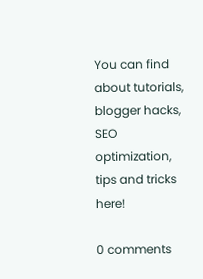You can find about tutorials, blogger hacks, SEO optimization, tips and tricks here!

0 comments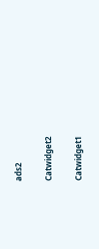ads2

Catwidget2

Catwidget1